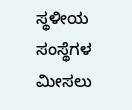ಸ್ಥಳೀಯ ಸಂಸ್ಥೆಗಳ ಮೀಸಲು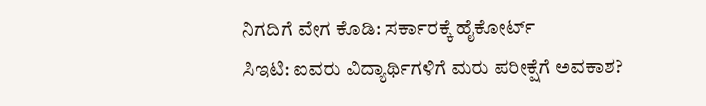ನಿಗದಿಗೆ ವೇಗ ಕೊಡಿ: ಸರ್ಕಾರಕ್ಕೆ ಹೈಕೋರ್ಟ್
ಸಿಇಟಿ: ಐವರು ವಿದ್ಯಾರ್ಥಿಗಳಿಗೆ ಮರು ಪರೀಕ್ಷೆಗೆ ಅವಕಾಶ?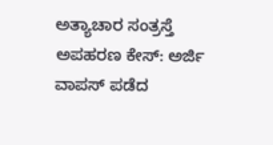ಅತ್ಯಾಚಾರ ಸಂತ್ರಸ್ತೆ ಅಪಹರಣ ಕೇಸ್: ಅರ್ಜಿ ವಾಪಸ್ ಪಡೆದ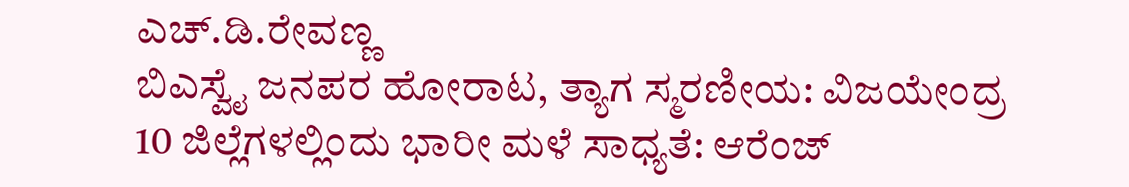ಎಚ್.ಡಿ.ರೇವಣ್ಣ
ಬಿಎಸ್ವೈ ಜನಪರ ಹೋರಾಟ, ತ್ಯಾಗ ಸ್ಮರಣೀಯ: ವಿಜಯೇಂದ್ರ
10 ಜಿಲ್ಲೆಗಳಲ್ಲಿಂದು ಭಾರೀ ಮಳೆ ಸಾಧ್ಯತೆ: ಆರೆಂಜ್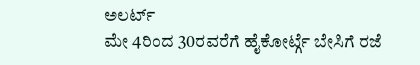ಅಲರ್ಟ್
ಮೇ 4ರಿಂದ 30ರವರೆಗೆ ಹೈಕೋರ್ಟ್ಗೆ ಬೇಸಿಗೆ ರಜೆ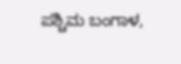ಪಶ್ಚಿಮ ಬಂಗಾಳ,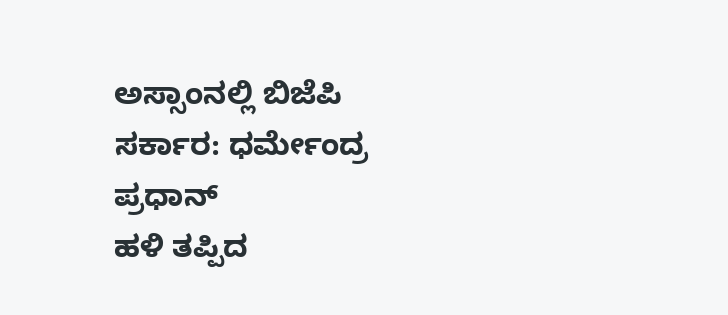ಅಸ್ಸಾಂನಲ್ಲಿ ಬಿಜೆಪಿ ಸರ್ಕಾರ: ಧರ್ಮೇಂದ್ರ ಪ್ರಧಾನ್
ಹಳಿ ತಪ್ಪಿದ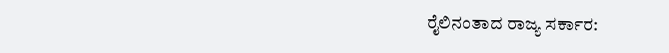ರೈಲಿನಂತಾದ ರಾಜ್ಯ ಸರ್ಕಾರ: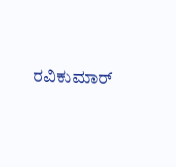ರವಿಕುಮಾರ್